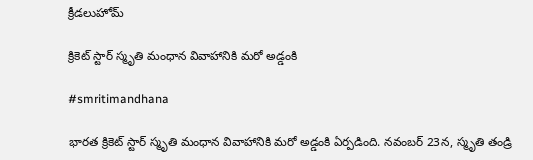క్రీడలుహోమ్

క్రికెట్‌ స్టార్ స్మృతి మంధాన వివాహానికి మరో అడ్డంకి

#smritimandhana

భారత క్రికెట్‌ స్టార్ స్మృతి మంధాన వివాహానికి మరో అడ్డంకి ఏర్పడింది. నవంబర్ 23న, స్మృతి తండ్రి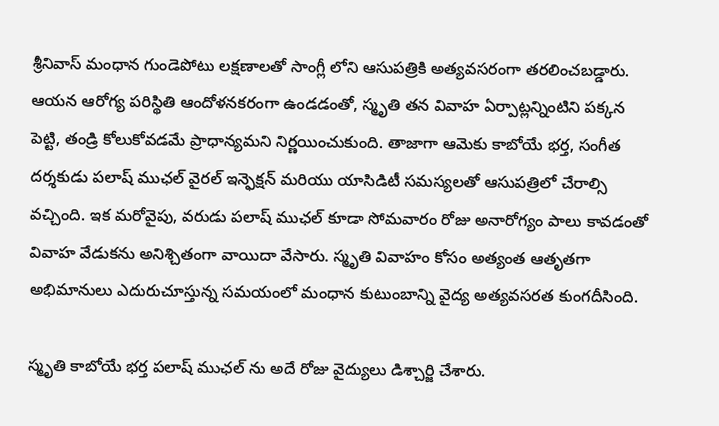శ్రీనివాస్ మంధాన గుండెపోటు లక్షణాలతో సాంగ్లీ లోని ఆసుపత్రికి అత్యవసరంగా తరలించబడ్డారు. ఆయన ఆరోగ్య పరిస్థితి ఆందోళనకరంగా ఉండడంతో, స్మృతి తన వివాహ ఏర్పాట్లన్నింటిని పక్కన పెట్టి, తండ్రి కోలుకోవడమే ప్రాధాన్యమని నిర్ణయించుకుంది. తాజాగా ఆమెకు కాబోయే భర్త, సంగీత దర్శకుడు పలాష్ ముఛల్ వైరల్ ఇన్ఫెక్షన్ మరియు యాసిడిటీ సమస్యలతో ఆసుపత్రిలో చేరాల్సి వచ్చింది. ఇక మరోవైపు, వరుడు పలాష్ ముఛల్ కూడా సోమవారం రోజు అనారోగ్యం పాలు కావడంతో వివాహ వేడుకను అనిశ్చితంగా వాయిదా వేసారు. స్మృతి వివాహం కోసం అత్యంత ఆతృతగా అభిమానులు ఎదురుచూస్తున్న సమయంలో మంధాన కుటుంబాన్ని వైద్య అత్యవసరత కుంగదీసింది.

స్మృతి కాబోయే భర్త పలాష్ ముఛల్ ను అదే రోజు వైద్యులు డిశ్చార్జి చేశారు.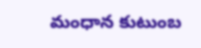మంధాన కుటుంబ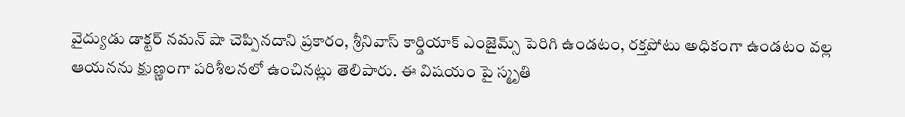వైద్యుడు డాక్టర్ నమన్ షా చెప్పినదాని ప్రకారం, శ్రీనివాస్ కార్డియాక్ ఎంజైమ్స్ పెరిగి ఉండటం, రక్తపోటు అధికంగా ఉండటం వల్ల ఆయనను క్షుణ్ణంగా పరిశీలనలో ఉంచినట్లు తెలిపారు. ఈ విషయం పై స్మృతి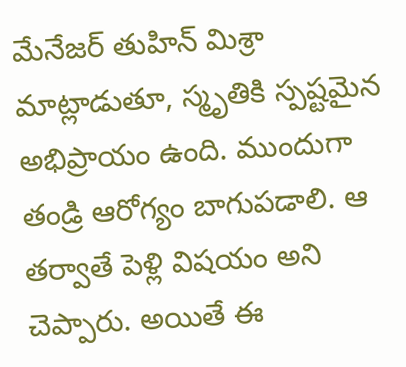మేనేజర్ తుహిన్ మిశ్రా మాట్లాడుతూ, స్మృతికి స్పష్టమైన అభిప్రాయం ఉంది. ముందుగా తండ్రి ఆరోగ్యం బాగుపడాలి. ఆ తర్వాతే పెళ్లి విషయం అని చెప్పారు. అయితే ఈ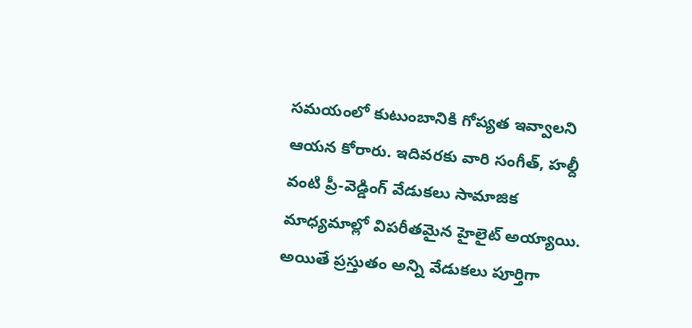సమయంలో కుటుంబానికి గోప్యత ఇవ్వాలని ఆయన కోరారు. ఇదివరకు వారి సంగీత్, హల్దీ వంటి ప్రీ-వెడ్డింగ్ వేడుకలు సామాజిక మాధ్యమాల్లో విపరీతమైన హైలైట్ అయ్యాయి. అయితే ప్రస్తుతం అన్ని వేడుకలు పూర్తిగా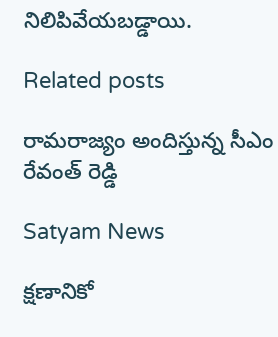నిలిపివేయబడ్డాయి.

Related posts

రామరాజ్యం అందిస్తున్న సీఎం రేవంత్ రెడ్డి

Satyam News

క్షణానికో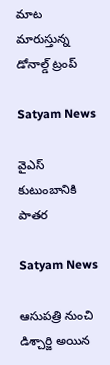మాట మారుస్తున్న డోనాల్డ్ ట్రంప్

Satyam News

వైఎస్ కుటుంబానికి పాతర

Satyam News

ఆసుపత్రి నుంచి డిశ్చార్జి అయిన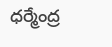ధర్మేంద్ర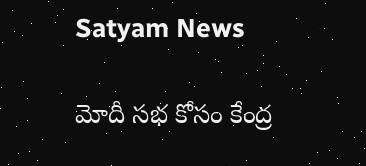Satyam News

మోదీ సభ కోసం కేంద్ర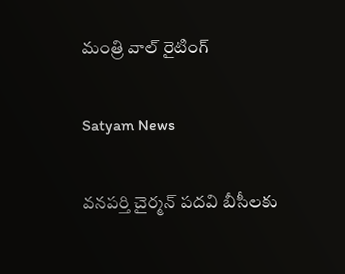మంత్రి వాల్ రైటింగ్

Satyam News

వనపర్తి చైర్మన్ పదవి బీసీలకు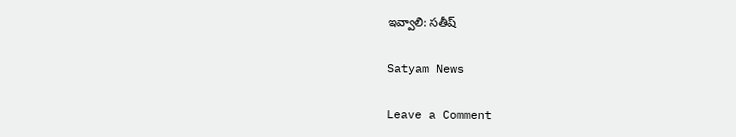ఇవ్వాలి: సతీష్

Satyam News

Leave a Comment